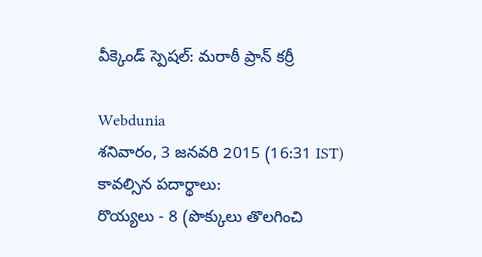వీక్కెండ్ స్పెషల్: మరాఠీ ప్రాన్ కర్రీ

Webdunia
శనివారం, 3 జనవరి 2015 (16:31 IST)
కావల్సిన పదార్థాలు:
రొయ్యలు - 8 (పొక్కులు తొలగించి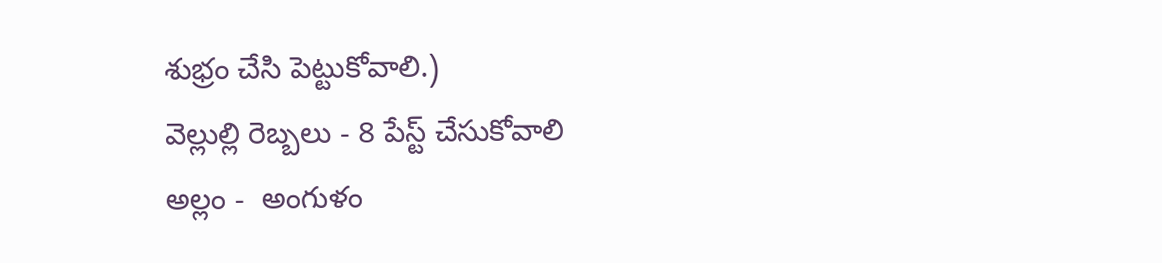శుభ్రం చేసి పెట్టుకోవాలి.)
వెల్లుల్లి రెబ్బలు - 8 పేస్ట్ చేసుకోవాలి
అల్లం -  అంగుళం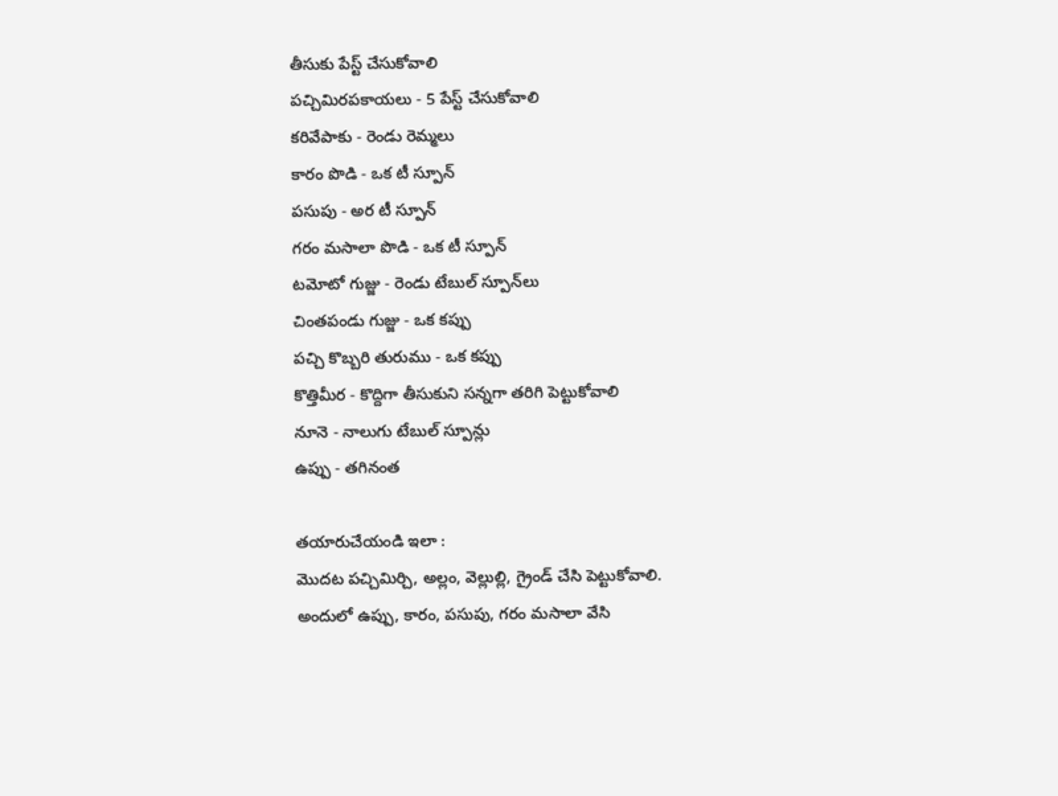తీసుకు పేస్ట్ చేసుకోవాలి
పచ్చిమిరపకాయలు - 5 పేస్ట్ చేసుకోవాలి
కరివేపాకు - రెండు రెమ్మలు
కారం పొడి - ఒక టీ స్పూన్
పసుపు - అర టీ స్పూన్
గరం మసాలా పొడి - ఒక టీ స్పూన్
టమోటో గుజ్జు - రెండు టేబుల్ స్పూన్‌లు
చింతపండు గుజ్జు - ఒక కప్పు
పచ్చి కొబ్బరి తురుము - ఒక కప్పు
కొత్తిమీర - కొద్దిగా తీసుకుని సన్నగా తరిగి పెట్టుకోవాలి
నూనె - నాలుగు టేబుల్ స్పూన్లు
ఉప్పు - తగినంత

తయారుచేయండి ఇలా :
మొదట పచ్చిమిర్చి, అల్లం, వెల్లుల్లి, గ్రైండ్ చేసి పెట్టుకోవాలి. అందులో ఉప్పు, కారం, పసుపు, గరం మసాలా వేసి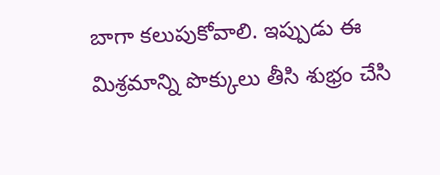బాగా కలుపుకోవాలి. ఇప్పుడు ఈ మిశ్రమాన్ని పొక్కులు తీసి శుభ్రం చేసి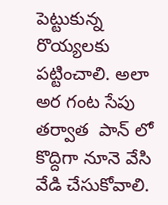పెట్టుకున్న రొయ్యలకు పట్టించాలి. అలా అర గంట సేపు తర్వాత  పాన్ లో కొద్దిగా నూనె వేసి వేడి చేసుకోవాలి.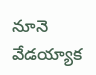నూనె వేడయ్యాక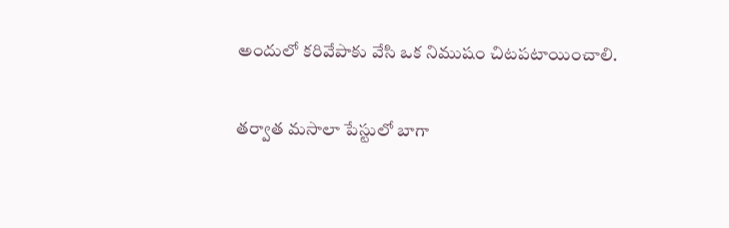అందులో కరివేపాకు వేసి ఒక నిముషం చిటపటాయించాలి.

తర్వాత మసాలా పేస్టులో బాగా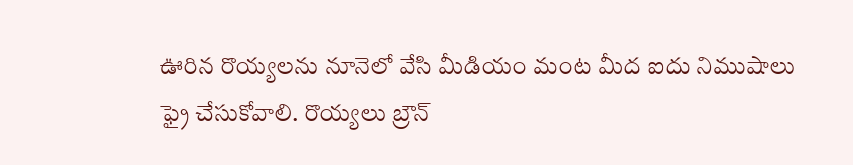ఊరిన రొయ్యలను నూనెలో వేసి మీడియం మంట మీద ఐదు నిముషాలు ఫ్రై చేసుకోవాలి. రొయ్యలు బ్రౌన్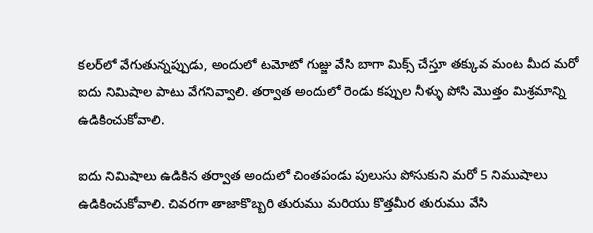కలర్‌లో వేగుతున్నప్పుడు, అందులో టమోటో గుజ్జు వేసి బాగా మిక్స్ చేస్తూ తక్కువ మంట మీద మరో ఐదు నిమిషాల పాటు వేగనివ్వాలి. తర్వాత అందులో రెండు కప్పుల నీళ్ళు పోసి మొత్తం మిశ్రమాన్ని ఉడికించుకోవాలి.

ఐదు నిమిషాలు ఉడికిన తర్వాత అందులో చింతపండు పులుసు పోసుకుని మరో 5 నిముషాలు ఉడికించుకోవాలి. చివరగా తాజాకొబ్బరి తురుము మరియు కొత్తమీర తురుము వేసి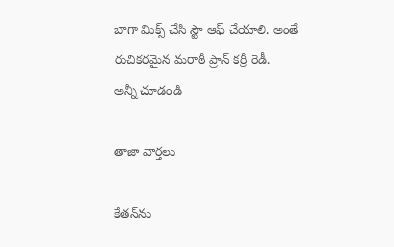బాగా మిక్స్ చేసి స్టౌ ఆఫ్ చేయాలి. అంతే రుచికరమైన మరాఠీ ప్రాన్ కర్రీ రెడీ.
అన్నీ చూడండి

తాజా వార్తలు

కేతన్‌ను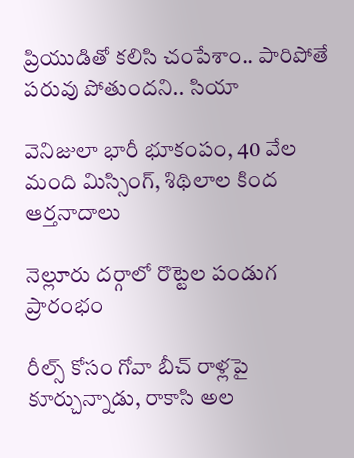ప్రియుడితో కలిసి చంపేశాం.. పారిపోతే పరువు పోతుందని.. సియా

వెనిజులా భారీ భూకంపం, 40 వేల మంది మిస్సింగ్, శిథిలాల కింద ఆర్తనాదాలు

నెల్లూరు దర్గాలో రొట్టెల పండుగ ప్రారంభం

రీల్స్ కోసం గోవా బీచ్ రాళ్లపై కూర్చున్నాడు, రాకాసి అల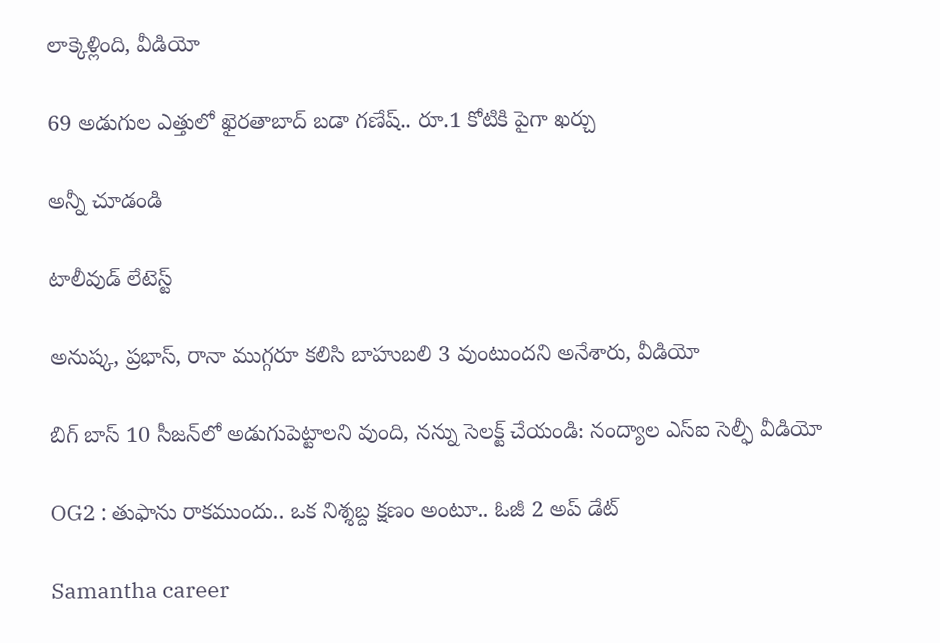లాక్కెళ్లింది, వీడియో

69 అడుగుల ఎత్తులో ఖైరతాబాద్ బడా గణేష్.. రూ.1 కోటికి పైగా ఖర్చు

అన్నీ చూడండి

టాలీవుడ్ లేటెస్ట్

అనుష్క, ప్రభాస్, రానా ముగ్గరూ కలిసి బాహుబలి 3 వుంటుందని అనేశారు, వీడియో

బిగ్ బాస్ 10 సీజన్‌లో అడుగుపెట్టాలని వుంది, నన్ను సెలక్ట్ చేయండి: నంద్యాల ఎస్ఐ సెల్ఫీ వీడియో

OG2 : తుఫాను రాకముందు.. ఒక నిశ్శబ్ద క్షణం అంటూ.. ఓజీ 2 అప్ డేట్

Samantha career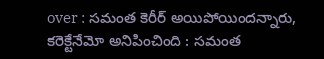over : స‌మంత కెరీర్‌ అయిపోయింద‌న్నారు, క‌రెక్టేనేమో అనిపించింది : స‌మంత‌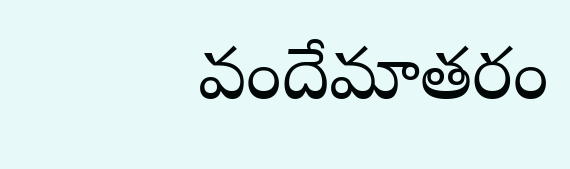వందేమాతరం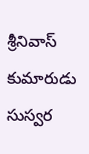శ్రీనివాస్ కుమారుడు సుస్వర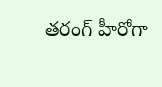తరంగ్ హీరోగా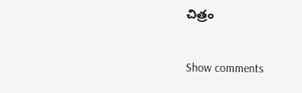చిత్రం

Show comments